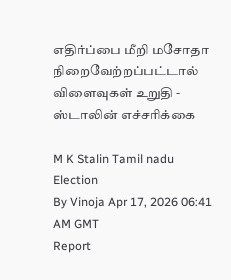எதிர்ப்பை மீறி மசோதா நிறைவேற்றப்பட்டால் விளைவுகள் உறுதி - ஸ்டாலின் எச்சரிக்கை

M K Stalin Tamil nadu Election
By Vinoja Apr 17, 2026 06:41 AM GMT
Report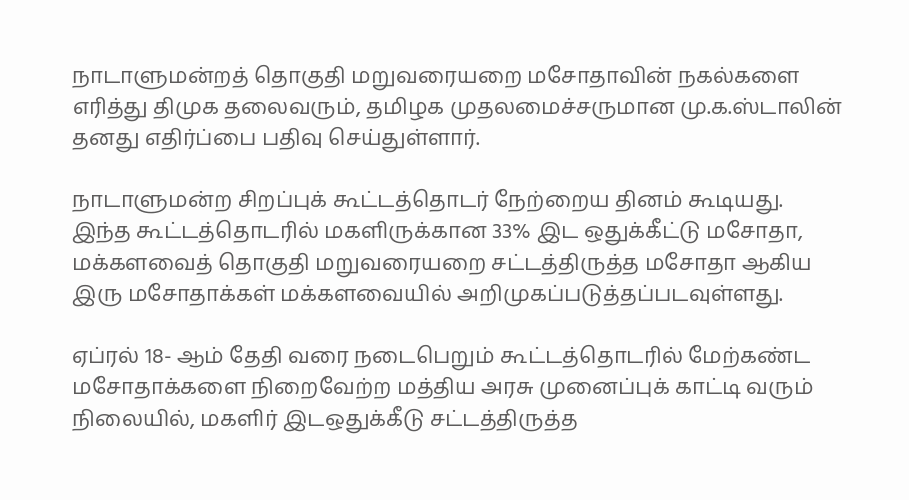நாடாளுமன்றத் தொகுதி மறுவரையறை மசோதாவின் நகல்களை எரித்து திமுக தலைவரும், தமிழக முதலமைச்சருமான மு.க.ஸ்டாலின் தனது எதிர்ப்பை பதிவு செய்துள்ளார்.

நாடாளுமன்ற சிறப்புக் கூட்டத்தொடர் நேற்றைய தினம் கூடியது. இந்த கூட்டத்தொடரில் மகளிருக்கான 33% இட ஒதுக்கீட்டு மசோதா, மக்களவைத் தொகுதி மறுவரையறை சட்டத்திருத்த மசோதா ஆகிய இரு மசோதாக்கள் மக்களவையில் அறிமுகப்படுத்தப்படவுள்ளது.

ஏப்ரல் 18- ஆம் தேதி வரை நடைபெறும் கூட்டத்தொடரில் மேற்கண்ட மசோதாக்களை நிறைவேற்ற மத்திய அரசு முனைப்புக் காட்டி வரும் நிலையில், மகளிர் இடஒதுக்கீடு சட்டத்திருத்த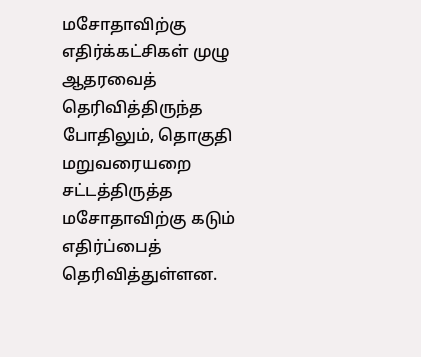மசோதாவிற்கு எதிர்க்கட்சிகள் முழு ஆதரவைத் தெரிவித்திருந்த போதிலும், தொகுதி மறுவரையறை சட்டத்திருத்த மசோதாவிற்கு கடும் எதிர்ப்பைத் தெரிவித்துள்ளன.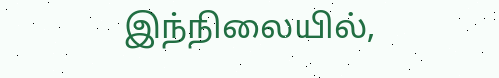இந்நிலையில்,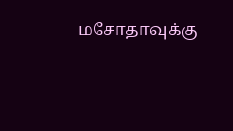மசோதாவுக்கு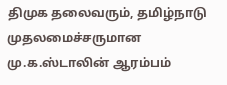திமுக தலைவரும், தமிழ்நாடு முதலமைச்சருமான மு.க.ஸ்டாலின் ஆரம்பம்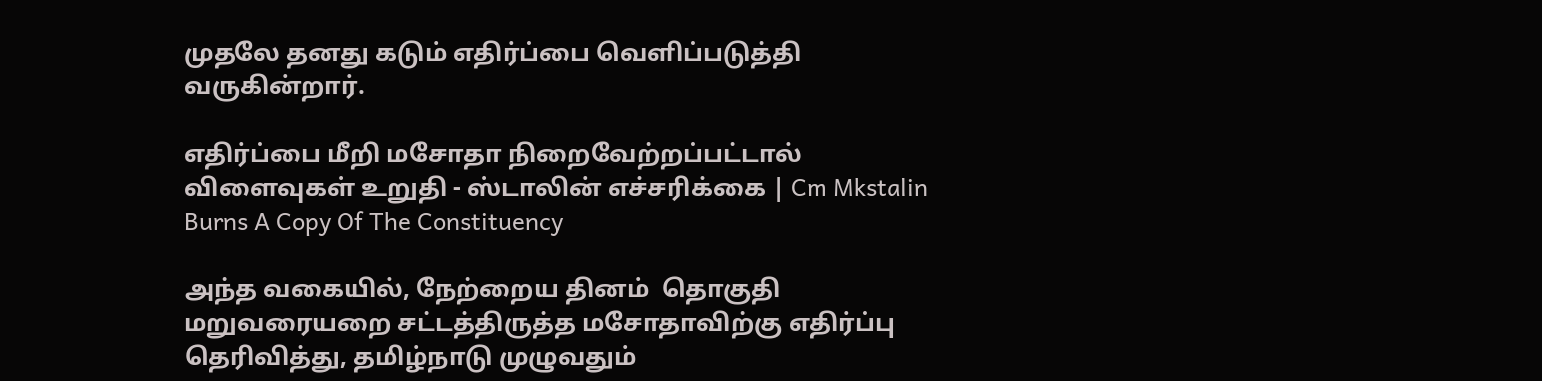முதலே தனது கடும் எதிர்ப்பை வெளிப்படுத்தி வருகின்றார்.

எதிர்ப்பை மீறி மசோதா நிறைவேற்றப்பட்டால் விளைவுகள் உறுதி - ஸ்டாலின் எச்சரிக்கை | Cm Mkstalin Burns A Copy Of The Constituency

அந்த வகையில், நேற்றைய தினம்  தொகுதி மறுவரையறை சட்டத்திருத்த மசோதாவிற்கு எதிர்ப்பு தெரிவித்து, தமிழ்நாடு முழுவதும்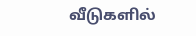வீடுகளில்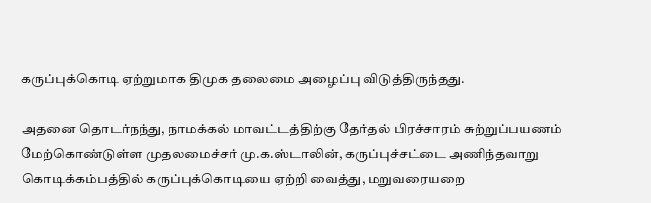கருப்புக்கொடி ஏற்றுமாக திமுக தலைமை அழைப்பு விடுத்திருந்தது.

அதனை தொடர்நந்து, நாமக்கல் மாவட்டத்திற்கு தேர்தல் பிரச்சாரம் சுற்றுப்பயணம் மேற்கொண்டுள்ள முதலமைச்சர் மு.க.ஸ்டாலின், கருப்புச்சட்டை அணிந்தவாறு கொடிக்கம்பத்தில் கருப்புக்கொடியை ஏற்றி வைத்து, மறுவரையறை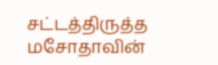சட்டத்திருத்த மசோதாவின்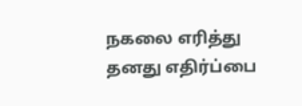நகலை எரித்து தனது எதிர்ப்பை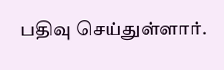பதிவு செய்துள்ளார்.